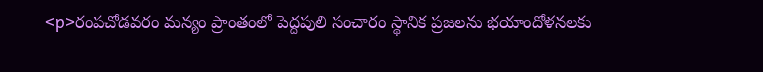<p>రంపచోడవరం మన్యం ప్రాంతంలో పెద్దపులి సంచారం స్థానిక ప్రజలను భయాందోళనలకు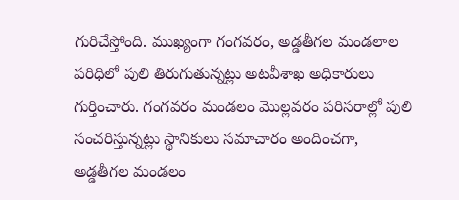గురిచేస్తోంది. ముఖ్యంగా గంగవరం, అడ్డతీగల మండలాల పరిధిలో పులి తిరుగుతున్నట్లు అటవీశాఖ అధికారులు గుర్తించారు. గంగవరం మండలం మొల్లవరం పరిసరాల్లో పులి సంచరిస్తున్నట్లు స్థానికులు సమాచారం అందించగా, అడ్డతీగల మండలం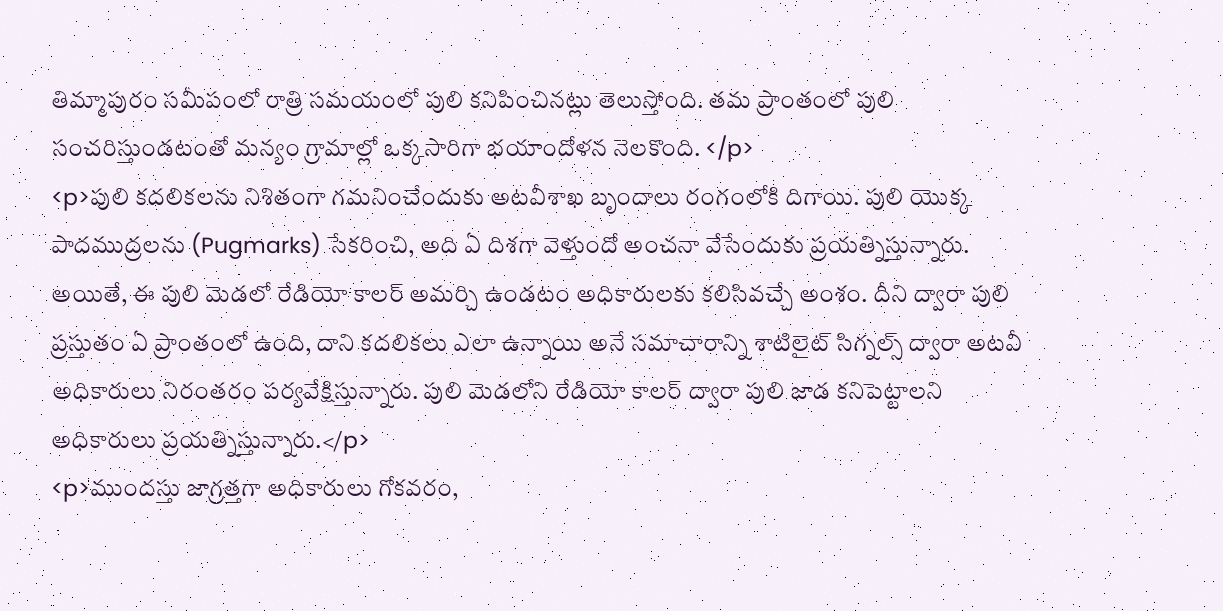తిమ్మాపురం సమీపంలో రాత్రి సమయంలో పులి కనిపించినట్లు తెలుస్తోంది. తమ ప్రాంతంలో పులి సంచరిస్తుండటంతో మన్యం గ్రామాల్లో ఒక్కసారిగా భయాందోళన నెలకొంది. </p>
<p>పులి కదలికలను నిశితంగా గమనించేందుకు అటవీశాఖ బృందాలు రంగంలోకి దిగాయి. పులి యొక్క పాదముద్రలను (Pugmarks) సేకరించి, అది ఏ దిశగా వెళ్తుందో అంచనా వేసేందుకు ప్రయత్నిస్తున్నారు. అయితే, ఈ పులి మెడలో రేడియో కాలర్ అమర్చి ఉండటం అధికారులకు కలిసివచ్చే అంశం. దీని ద్వారా పులి ప్రస్తుతం ఏ ప్రాంతంలో ఉంది, దాని కదలికలు ఎలా ఉన్నాయి అనే సమాచారాన్ని శాటిలైట్ సిగ్నల్స్ ద్వారా అటవీ అధికారులు నిరంతరం పర్యవేక్షిస్తున్నారు. పులి మెడలోని రేడియో కాలర్ ద్వారా పులి జాడ కనిపెట్టాలని అధికారులు ప్రయత్నిస్తున్నారు.</p>
<p>ముందస్తు జాగ్రత్తగా అధికారులు గోకవరం,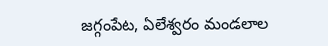జగ్గంపేట, ఏలేశ్వరం మండలాల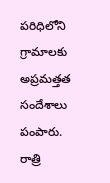పరిధిలోని గ్రామాలకు అప్రమత్తత సందేశాలు పంపారు. రాత్రి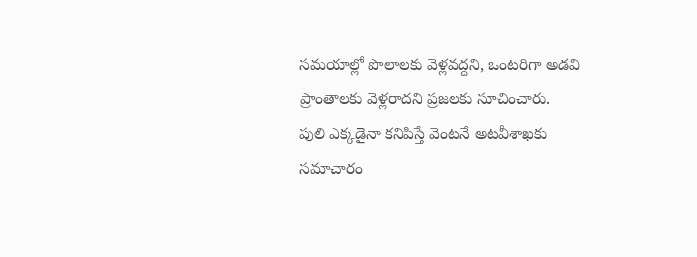సమయాల్లో పొలాలకు వెళ్లవద్దని, ఒంటరిగా అడవి ప్రాంతాలకు వెళ్లరాదని ప్రజలకు సూచించారు. పులి ఎక్కడైనా కనిపిస్తే వెంటనే అటవీశాఖకు సమాచారం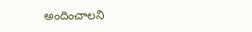అందించాలని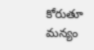కోరుతూ మన్యం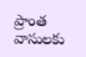ప్రాంత వాసులకు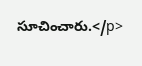సూచించారు.</p>